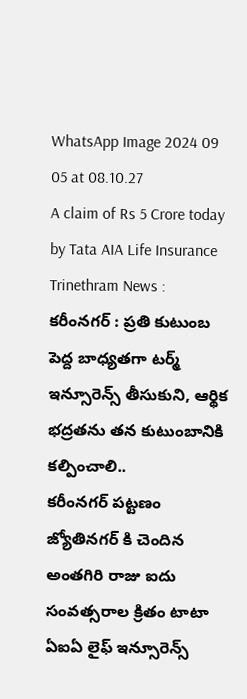WhatsApp Image 2024 09 05 at 08.10.27
A claim of Rs 5 Crore today by Tata AIA Life Insurance
Trinethram News : కరీంనగర్ : ప్రతి కుటుంబ పెద్ద బాధ్యతగా టర్మ్ ఇన్సూరెన్స్ తీసుకుని, ఆర్థిక భద్రతను తన కుటుంబానికి కల్పించాలి..
కరీంనగర్ పట్టణం జ్యోతినగర్ కి చెందిన అంతగిరి రాజు ఐదు సంవత్సరాల క్రితం టాటా ఏఐఏ లైఫ్ ఇన్సూరెన్స్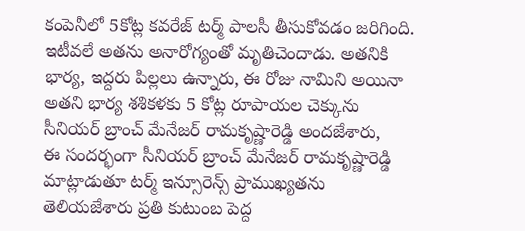కంపెనీలో 5కోట్ల కవరేజ్ టర్మ్ పాలసీ తీసుకోవడం జరిగింది. ఇటీవలే అతను అనారోగ్యంతో మృతిచెందాడు. అతనికి భార్య, ఇద్దరు పిల్లలు ఉన్నారు, ఈ రోజు నామిని అయినా అతని భార్య శశికళకు 5 కోట్ల రూపాయల చెక్కును సీనియర్ బ్రాంచ్ మేనేజర్ రామకృష్ణారెడ్డి అందజేశారు,
ఈ సందర్భంగా సీనియర్ బ్రాంచ్ మేనేజర్ రామకృష్ణారెడ్డి మాట్లాడుతూ టర్మ్ ఇన్సూరెన్స్ ప్రాముఖ్యతను తెలియజేశారు ప్రతి కుటుంబ పెద్ద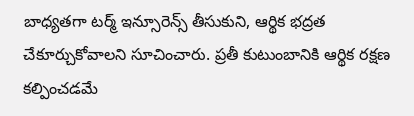బాధ్యతగా టర్మ్ ఇన్సూరెన్స్ తీసుకుని, ఆర్థిక భద్రత చేకూర్చుకోవాలని సూచించారు. ప్రతీ కుటుంబానికి ఆర్థిక రక్షణ కల్పించడమే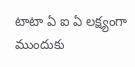టాటా ఏ ఐ ఏ లక్ష్యంగా ముందుకు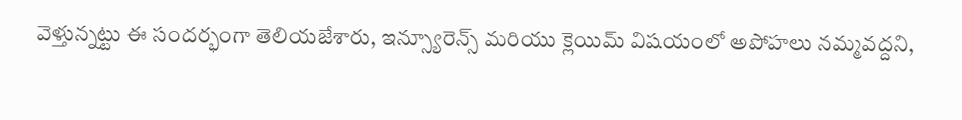వెళ్తున్నట్టు ఈ సందర్భంగా తెలియజేశారు, ఇన్స్యూరెన్స్ మరియు క్లెయిమ్ విషయంలో అపోహలు నమ్మవద్దని,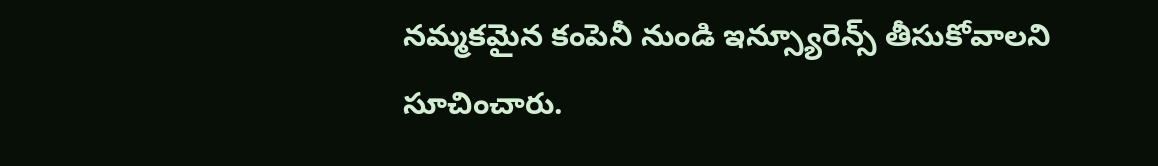నమ్మకమైన కంపెనీ నుండి ఇన్స్యూరెన్స్ తీసుకోవాలని సూచించారు.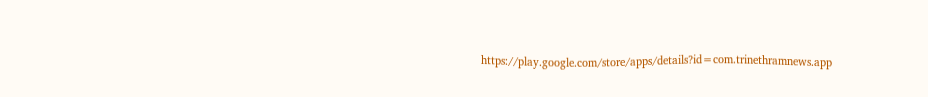https://play.google.com/store/apps/details?id=com.trinethramnews.app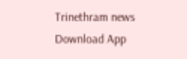Trinethram news
Download App